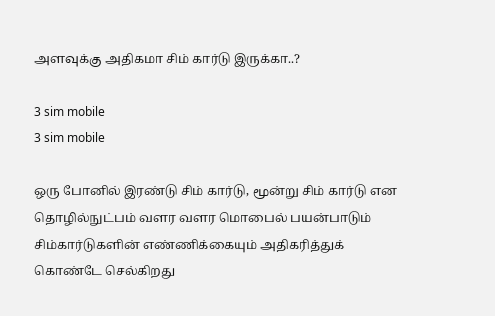அளவுக்கு அதிகமா சிம் கார்டு இருக்கா..?

3 sim mobile
3 sim mobile

ஒரு போனில் இரண்டு சிம் கார்டு, மூன்று சிம் கார்டு என தொழில்நுட்பம் வளர வளர மொபைல் பயன்பாடும் சிம்கார்டுகளின் எண்ணிக்கையும் அதிகரித்துக் கொண்டே செல்கிறது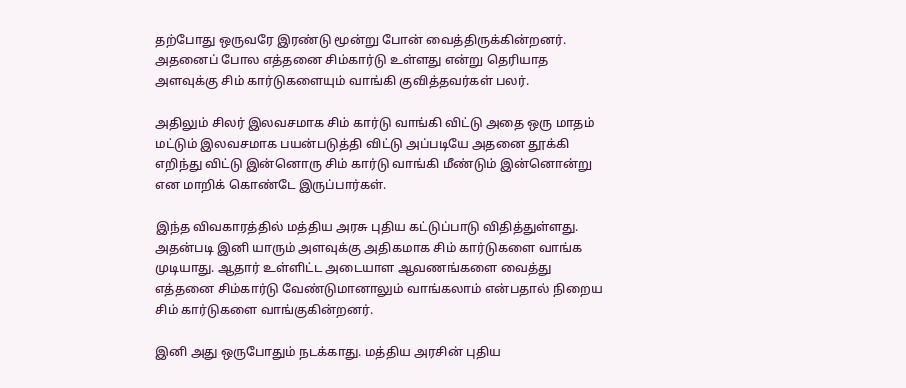தற்போது ஒருவரே இரண்டு மூன்று போன் வைத்திருக்கின்றனர். அதனைப் போல எத்தனை சிம்கார்டு உள்ளது என்று தெரியாத அளவுக்கு சிம் கார்டுகளையும் வாங்கி குவித்தவர்கள் பலர்.

அதிலும் சிலர் இலவசமாக சிம் கார்டு வாங்கி விட்டு அதை ஒரு மாதம் மட்டும் இலவசமாக பயன்படுத்தி விட்டு அப்படியே அதனை தூக்கி எறிந்து விட்டு இன்னொரு சிம் கார்டு வாங்கி மீண்டும் இன்னொன்று என மாறிக் கொண்டே இருப்பார்கள்.

இந்த விவகாரத்தில் மத்திய அரசு புதிய கட்டுப்பாடு விதித்துள்ளது. அதன்படி இனி யாரும் அளவுக்கு அதிகமாக சிம் கார்டுகளை வாங்க முடியாது. ஆதார் உள்ளிட்ட அடையாள ஆவணங்களை வைத்து எத்தனை சிம்கார்டு வேண்டுமானாலும் வாங்கலாம் என்பதால் நிறைய சிம் கார்டுகளை வாங்குகின்றனர்.

இனி அது ஒருபோதும் நடக்காது. மத்திய அரசின் புதிய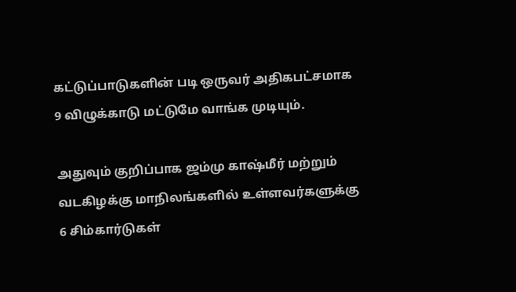கட்டுப்பாடுகளின் படி ஒருவர் அதிகபட்சமாக 9 விழுக்காடு மட்டுமே வாங்க முடியும்.

அதுவும் குறிப்பாக ஜம்மு காஷ்மீர் மற்றும் வடகிழக்கு மாநிலங்களில் உள்ளவர்களுக்கு 6 சிம்கார்டுகள்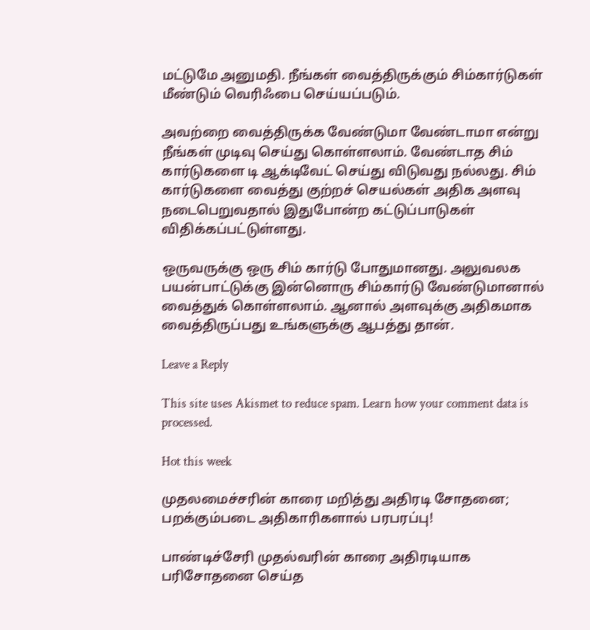மட்டுமே அனுமதி. நீங்கள் வைத்திருக்கும் சிம்கார்டுகள் மீண்டும் வெரிஃபை செய்யப்படும்.

அவற்றை வைத்திருக்க வேண்டுமா வேண்டாமா என்று நீங்கள் முடிவு செய்து கொள்ளலாம். வேண்டாத சிம் கார்டுகளை டி ஆக்டிவேட் செய்து விடுவது நல்லது. சிம் கார்டுகளை வைத்து குற்றச் செயல்கள் அதிக அளவு நடைபெறுவதால் இதுபோன்ற கட்டுப்பாடுகள் விதிக்கப்பட்டுள்ளது.

ஒருவருக்கு ஒரு சிம் கார்டு போதுமானது. அலுவலக பயன்பாட்டுக்கு இன்னொரு சிம்கார்டு வேண்டுமானால் வைத்துக் கொள்ளலாம். ஆனால் அளவுக்கு அதிகமாக வைத்திருப்பது உங்களுக்கு ஆபத்து தான்.

Leave a Reply

This site uses Akismet to reduce spam. Learn how your comment data is processed.

Hot this week

முதலமைச்சரின் காரை மறித்து அதிரடி சோதனை; பறக்கும்படை அதிகாரிகளால் பரபரப்பு!

பாண்டிச்சேரி முதல்வரின் காரை அதிரடியாக பரிசோதனை செய்த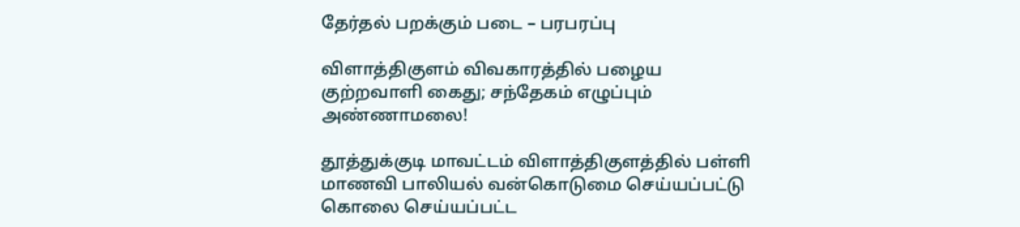தேர்தல் பறக்கும் படை – பரபரப்பு

விளாத்திகுளம் விவகாரத்தில் பழைய குற்றவாளி கைது; சந்தேகம் எழுப்பும் அண்ணாமலை!

தூத்துக்குடி மாவட்டம் விளாத்திகுளத்தில் பள்ளி மாணவி பாலியல் வன்கொடுமை செய்யப்பட்டு கொலை செய்யப்பட்ட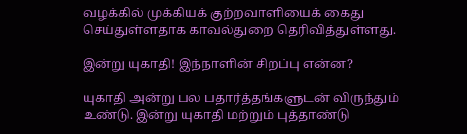வழக்கில் முக்கியக் குற்றவாளியைக் கைது செய்துள்ளதாக காவல்துறை தெரிவித்துள்ளது.

இன்று யுகாதி! இந்நாளின் சிறப்பு என்ன?

யுகாதி அன்று பல பதார்த்தங்களுடன் விருந்தும் உண்டு. இன்று யுகாதி மற்றும் புத்தாண்டு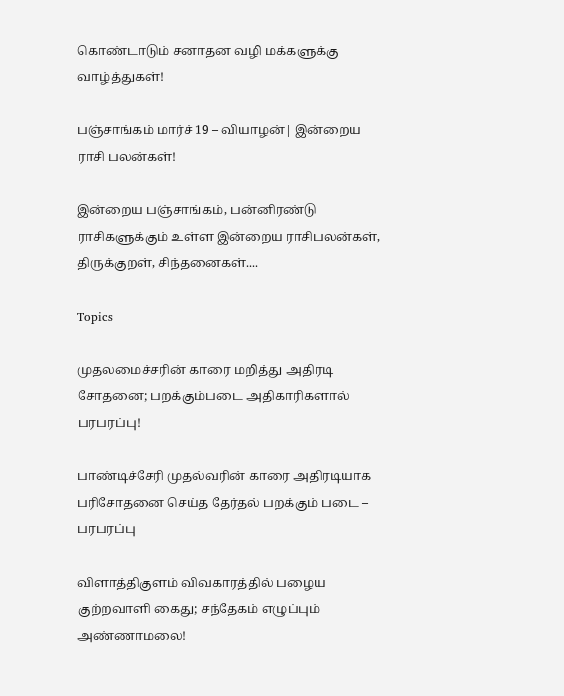கொண்டாடும் சனாதன வழி மக்களுக்கு வாழ்த்துகள்!

பஞ்சாங்கம் மார்ச் 19 – வியாழன்| இன்றைய ராசி பலன்கள்!

இன்றைய பஞ்சாங்கம், பன்னிரண்டு ராசிகளுக்கும் உள்ள இன்றைய ராசிபலன்கள், திருக்குறள், சிந்தனைகள்....

Topics

முதலமைச்சரின் காரை மறித்து அதிரடி சோதனை; பறக்கும்படை அதிகாரிகளால் பரபரப்பு!

பாண்டிச்சேரி முதல்வரின் காரை அதிரடியாக பரிசோதனை செய்த தேர்தல் பறக்கும் படை – பரபரப்பு

விளாத்திகுளம் விவகாரத்தில் பழைய குற்றவாளி கைது; சந்தேகம் எழுப்பும் அண்ணாமலை!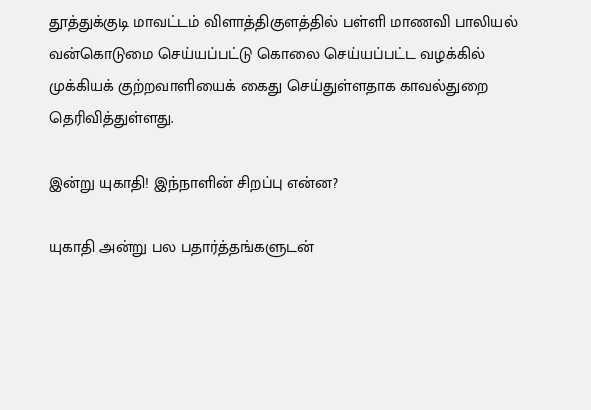தூத்துக்குடி மாவட்டம் விளாத்திகுளத்தில் பள்ளி மாணவி பாலியல் வன்கொடுமை செய்யப்பட்டு கொலை செய்யப்பட்ட வழக்கில் முக்கியக் குற்றவாளியைக் கைது செய்துள்ளதாக காவல்துறை தெரிவித்துள்ளது.

இன்று யுகாதி! இந்நாளின் சிறப்பு என்ன?

யுகாதி அன்று பல பதார்த்தங்களுடன்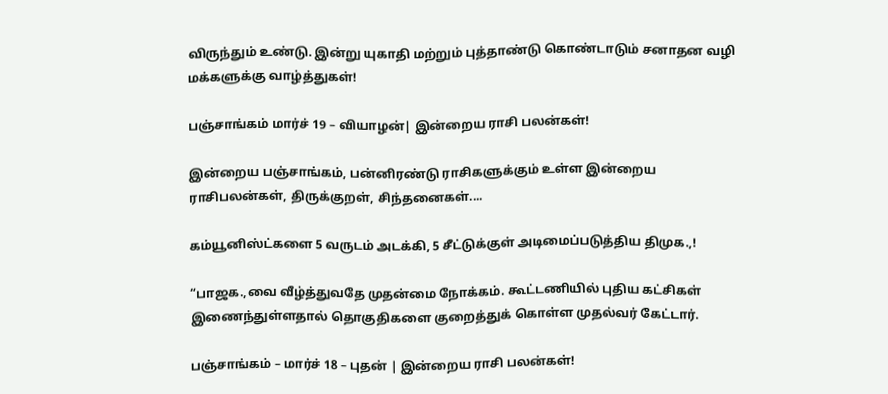விருந்தும் உண்டு. இன்று யுகாதி மற்றும் புத்தாண்டு கொண்டாடும் சனாதன வழி மக்களுக்கு வாழ்த்துகள்!

பஞ்சாங்கம் மார்ச் 19 – வியாழன்| இன்றைய ராசி பலன்கள்!

இன்றைய பஞ்சாங்கம், பன்னிரண்டு ராசிகளுக்கும் உள்ள இன்றைய ராசிபலன்கள், திருக்குறள், சிந்தனைகள்....

கம்யூனிஸ்ட்களை 5 வருடம் அடக்கி, 5 சீட்டுக்குள் அடிமைப்படுத்திய திமுக.,!

“பாஜக.,வை வீழ்த்துவதே முதன்மை நோக்கம். கூட்டணியில் புதிய கட்சிகள் இணைந்துள்ளதால் தொகுதிகளை குறைத்துக் கொள்ள முதல்வர் கேட்டார்.

பஞ்சாங்கம் – மார்ச் 18 – புதன் | இன்றைய ராசி பலன்கள்!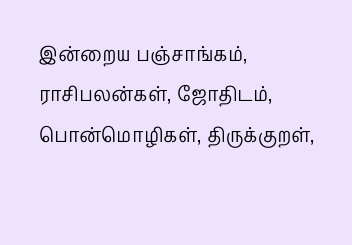இன்றைய பஞ்சாங்கம், ராசிபலன்கள், ஜோதிடம், பொன்மொழிகள், திருக்குறள்,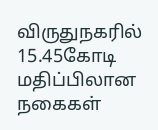விருதுநகரில் 15.45கோடி மதிப்பிலான நகைகள்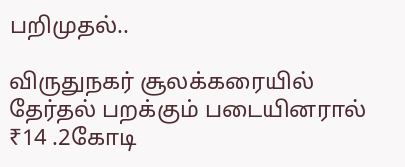பறிமுதல்..

விருதுநகர் சூலக்கரையில் தேர்தல் பறக்கும் படையினரால் ₹14 .2கோடி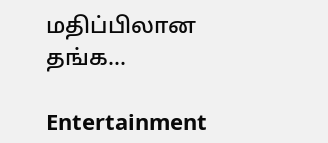மதிப்பிலான தங்க...

Entertainment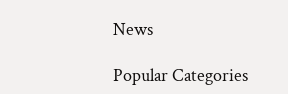News

Popular Categories